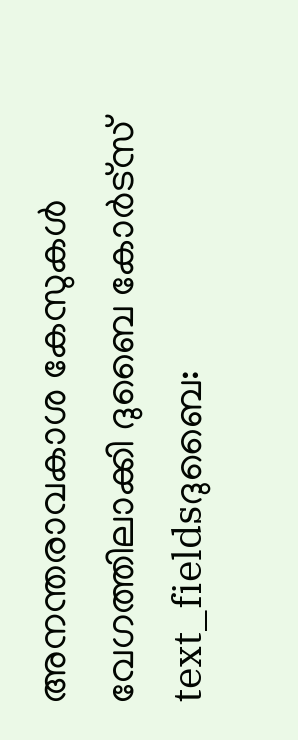അനന്തരാവകാശ കേസുകൾ വേഗത്തിലാക്കി ദുബൈ കോർട്സ്
text_fieldsദുബൈ: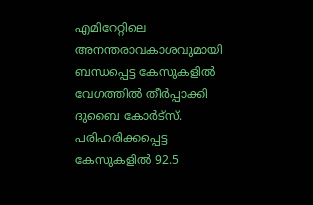എമിറേറ്റിലെ അനന്തരാവകാശവുമായി ബന്ധപ്പെട്ട കേസുകളിൽ വേഗത്തിൽ തീർപ്പാക്കി ദുബൈ കോർട്സ്. പരിഹരിക്കപ്പെട്ട കേസുകളിൽ 92.5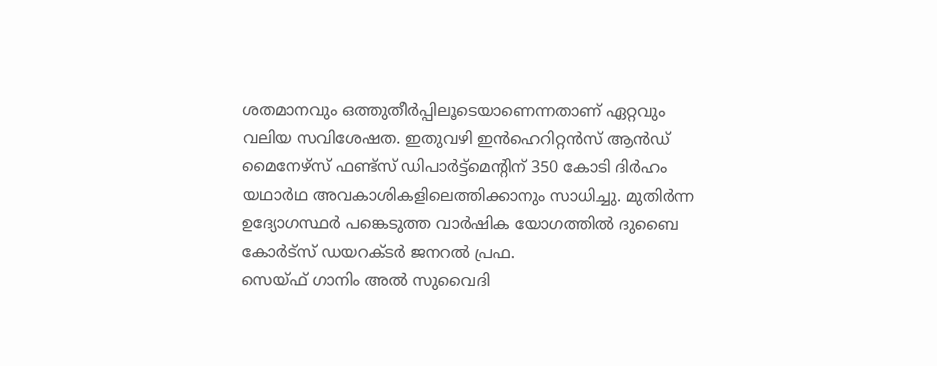ശതമാനവും ഒത്തുതീർപ്പിലൂടെയാണെന്നതാണ് ഏറ്റവും വലിയ സവിശേഷത. ഇതുവഴി ഇൻഹെറിറ്റൻസ് ആൻഡ് മൈനേഴ്സ് ഫണ്ട്സ് ഡിപാർട്ട്മെന്റിന് 350 കോടി ദിർഹം യഥാർഥ അവകാശികളിലെത്തിക്കാനും സാധിച്ചു. മുതിർന്ന ഉദ്യോഗസ്ഥർ പങ്കെടുത്ത വാർഷിക യോഗത്തിൽ ദുബൈ കോർട്സ് ഡയറക്ടർ ജനറൽ പ്രഫ.
സെയ്ഫ് ഗാനിം അൽ സുവൈദി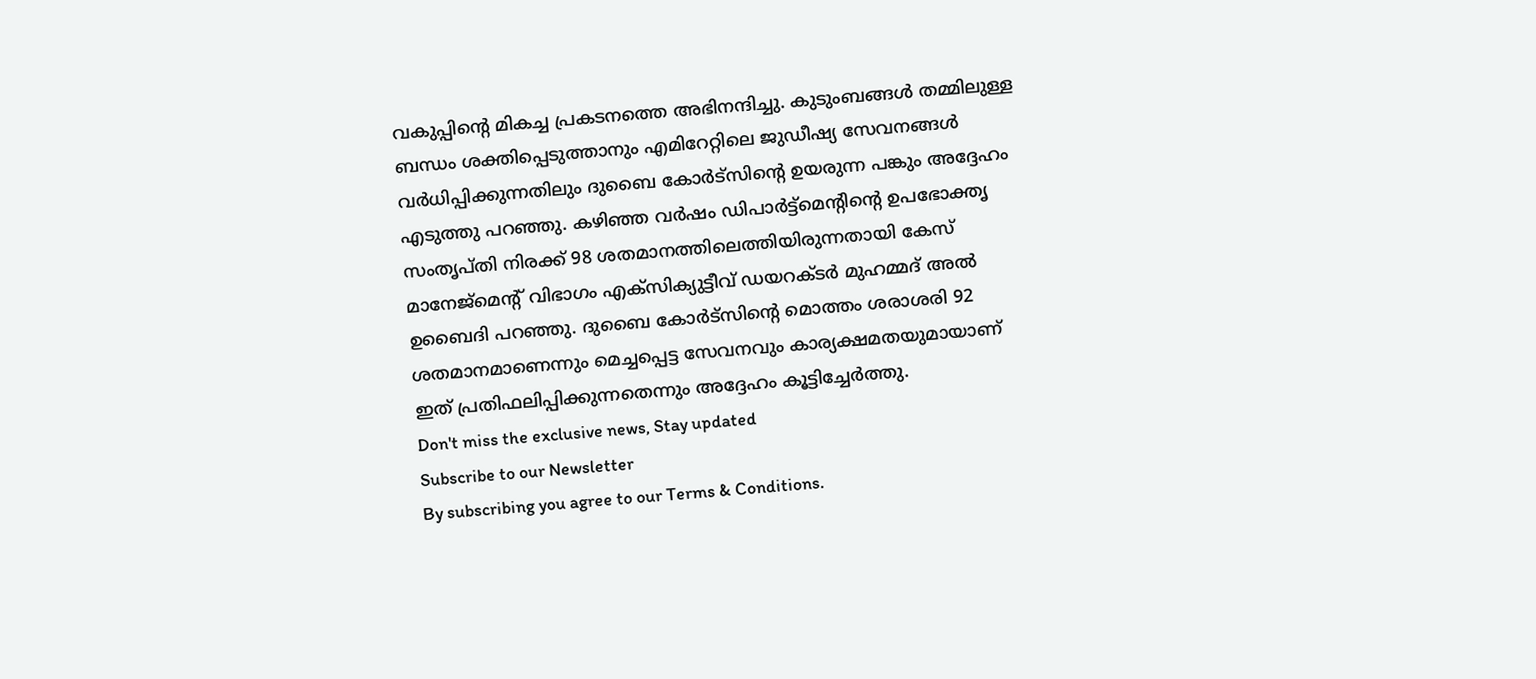വകുപ്പിന്റെ മികച്ച പ്രകടനത്തെ അഭിനന്ദിച്ചു. കുടുംബങ്ങൾ തമ്മിലുള്ള ബന്ധം ശക്തിപ്പെടുത്താനും എമിറേറ്റിലെ ജുഡീഷ്യ സേവനങ്ങൾ വർധിപ്പിക്കുന്നതിലും ദുബൈ കോർട്സിന്റെ ഉയരുന്ന പങ്കും അദ്ദേഹം എടുത്തു പറഞ്ഞു. കഴിഞ്ഞ വർഷം ഡിപാർട്ട്മെന്റിന്റെ ഉപഭോക്തൃ സംതൃപ്തി നിരക്ക് 98 ശതമാനത്തിലെത്തിയിരുന്നതായി കേസ് മാനേജ്മെന്റ് വിഭാഗം എക്സിക്യുട്ടീവ് ഡയറക്ടർ മുഹമ്മദ് അൽ ഉബൈദി പറഞ്ഞു. ദുബൈ കോർട്സിന്റെ മൊത്തം ശരാശരി 92 ശതമാനമാണെന്നും മെച്ചപ്പെട്ട സേവനവും കാര്യക്ഷമതയുമായാണ് ഇത് പ്രതിഫലിപ്പിക്കുന്നതെന്നും അദ്ദേഹം കൂട്ടിച്ചേർത്തു.
Don't miss the exclusive news, Stay updated
Subscribe to our Newsletter
By subscribing you agree to our Terms & Conditions.